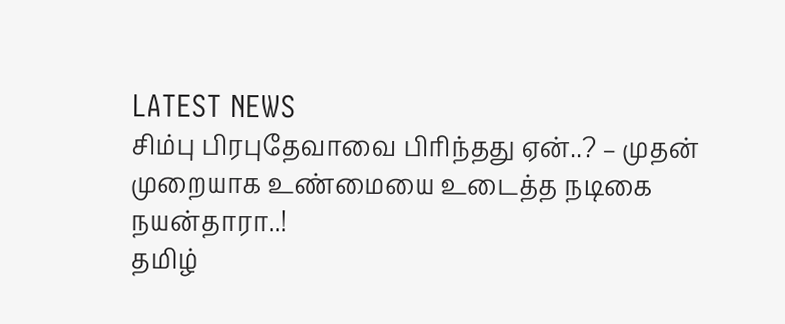LATEST NEWS
சிம்பு பிரபுதேவாவை பிரிந்தது ஏன்..? – முதன் முறையாக உண்மையை உடைத்த நடிகை நயன்தாரா..!
தமிழ்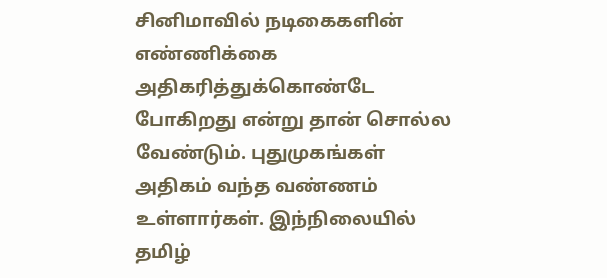சினிமாவில் நடிகைகளின் எண்ணிக்கை அதிகரித்துக்கொண்டே போகிறது என்று தான் சொல்ல வேண்டும். புதுமுகங்கள் அதிகம் வந்த வண்ணம் உள்ளார்கள். இந்நிலையில் தமிழ்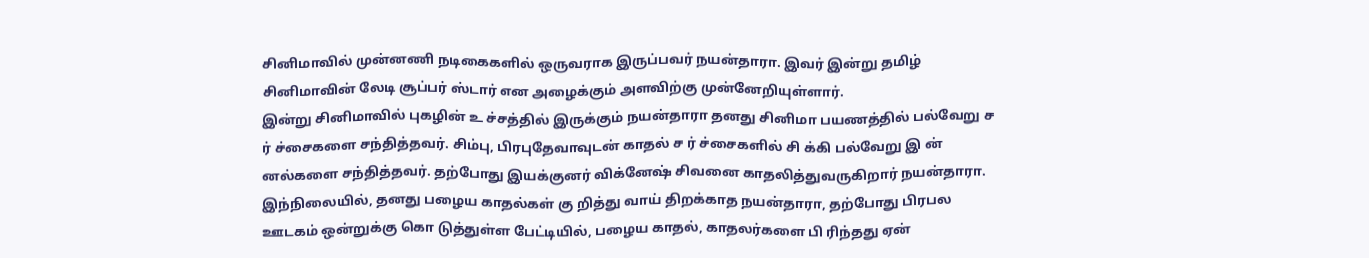சினிமாவில் முன்னணி நடிகைகளில் ஒருவராக இருப்பவர் நயன்தாரா. இவர் இன்று தமிழ் சினிமாவின் லேடி சூப்பர் ஸ்டார் என அழைக்கும் அளவிற்கு முன்னேறியுள்ளார்.
இன்று சினிமாவில் புகழின் உ ச்சத்தில் இருக்கும் நயன்தாரா தனது சினிமா பயணத்தில் பல்வேறு ச ர் ச்சைகளை சந்தித்தவர். சிம்பு, பிரபுதேவாவுடன் காதல் ச ர் ச்சைகளில் சி க்கி பல்வேறு இ ன் னல்களை சந்தித்தவர். தற்போது இயக்குனர் விக்னேஷ் சிவனை காதலித்துவருகிறார் நயன்தாரா. இந்நிலையில், தனது பழைய காதல்கள் கு றித்து வாய் திறக்காத நயன்தாரா, தற்போது பிரபல ஊடகம் ஒன்றுக்கு கொ டுத்துள்ள பேட்டியில், பழைய காதல், காதலர்களை பி ரிந்தது ஏன்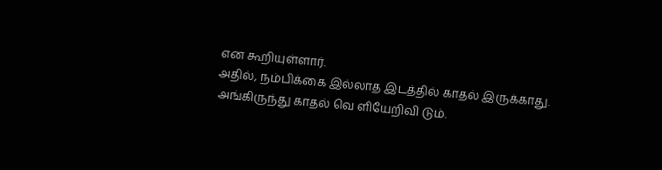என கூறியுள்ளார்.
அதில், நம்பிக்கை இல்லாத இடத்தில் காதல் இருக்காது. அங்கிருந்து காதல் வெ ளியேறிவி டும்.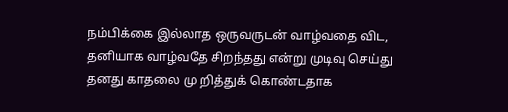நம்பிக்கை இல்லாத ஒருவருடன் வாழ்வதை விட, தனியாக வாழ்வதே சிறந்தது என்று முடிவு செய்து தனது காதலை மு றித்துக் கொண்டதாக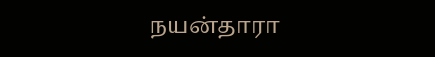நயன்தாரா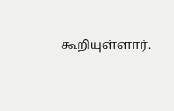கூறியுள்ளார்.